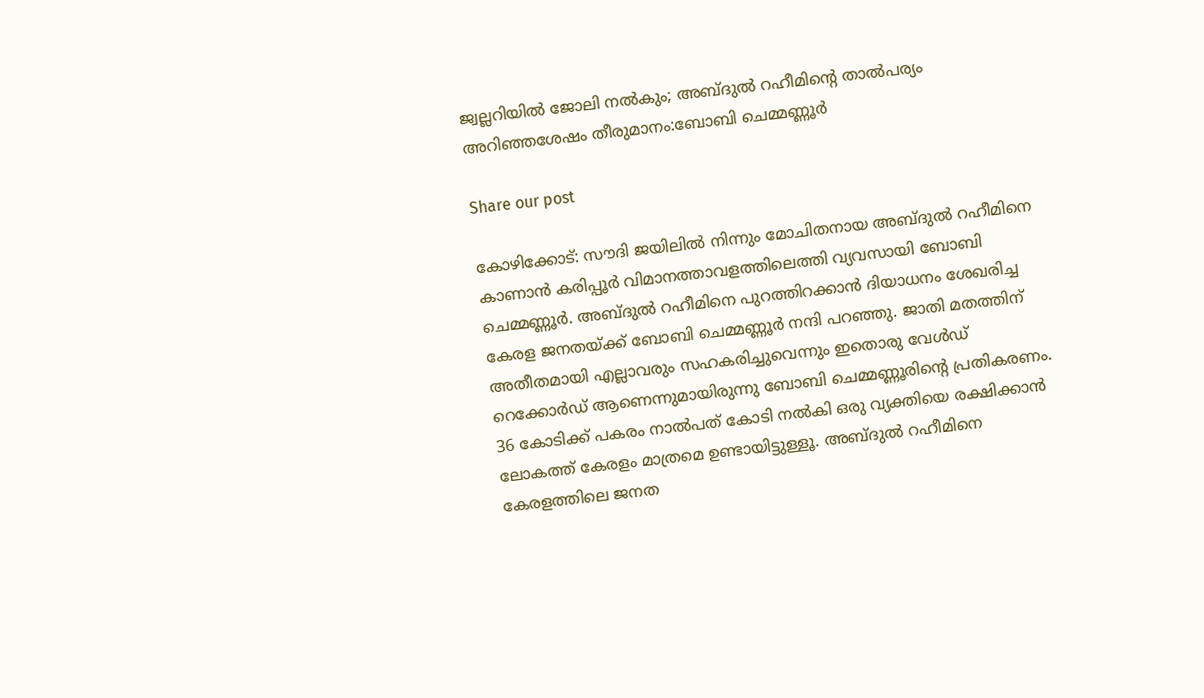ജ്വല്ലറിയില്‍ ജോലി നല്‍കും; അബ്ദുല്‍ റഹീമിന്റെ താല്‍പര്യം അറിഞ്ഞശേഷം തീരുമാനം:ബോബി ചെമ്മണ്ണൂര്‍

Share our post

കോഴിക്കോട്: സൗദി ജയിലില്‍ നിന്നും മോചിതനായ അബ്ദുല്‍ റഹീമിനെ കാണാന്‍ കരിപ്പൂര്‍ വിമാനത്താവളത്തിലെത്തി വ്യവസായി ബോബി ചെമ്മണ്ണൂര്‍. അബ്ദുല്‍ റഹീമിനെ പുറത്തിറക്കാന്‍ ദിയാധനം ശേഖരിച്ച കേരള ജനതയ്ക്ക് ബോബി ചെമ്മണ്ണൂര്‍ നന്ദി പറഞ്ഞു. ജാതി മതത്തിന് അതീതമായി എല്ലാവരും സഹകരിച്ചുവെന്നും ഇതൊരു വേള്‍ഡ് റെക്കോര്‍ഡ് ആണെന്നുമായിരുന്നു ബോബി ചെമ്മണ്ണൂരിന്റെ പ്രതികരണം. 36 കോടിക്ക് പകരം നാല്‍പത് കോടി നല്‍കി ഒരു വ്യക്തിയെ രക്ഷിക്കാന്‍ ലോകത്ത് കേരളം മാത്രമെ ഉണ്ടായിട്ടുള്ളൂ. അബ്ദുല്‍ റഹീമിനെ കേരളത്തിലെ ജനത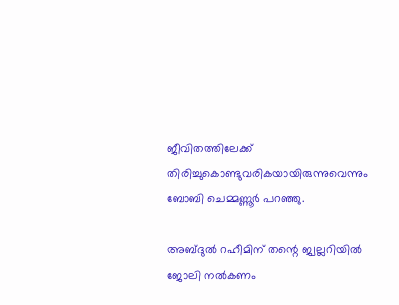ജീവിതത്തിലേക്ക് തിരിച്ചുകൊണ്ടുവരികയായിരുന്നുവെന്നും ബോബി ചെമ്മണ്ണൂര്‍ പറഞ്ഞു.

അബ്ദുല്‍ റഹീമിന് തന്റെ ജ്വല്ലറിയില്‍ ജോലി നല്‍കണം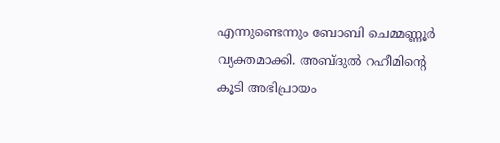എന്നുണ്ടെന്നും ബോബി ചെമ്മണ്ണൂര്‍ വ്യക്തമാക്കി. അബ്ദുല്‍ റഹീമിന്റെ കൂടി അഭിപ്രായം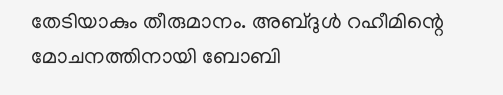തേടിയാകും തീരുമാനം. അബ്ദുള്‍ റഹീമിന്റെ മോചനത്തിനായി ബോബി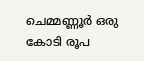ചെമ്മണ്ണൂര്‍ ഒരു കോടി രൂപ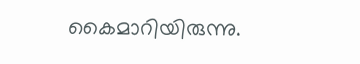കൈമാറിയിരുന്നു.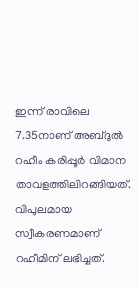ഇന്ന് രാവിലെ 7.35നാണ് അബ്ദുല്‍ റഹീം കരിപ്പൂര്‍ വിമാന താവളത്തിലിറങ്ങിയത്. വിപുലമായ സ്വീകരണമാണ് റഹീമിന് ലഭിച്ചത്.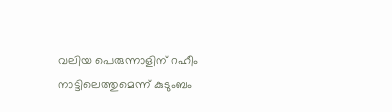വലിയ പെരുന്നാളിന് റഹീം നാട്ടിലെത്തുമെന്ന് കുടുംബം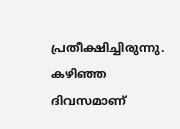പ്രതീക്ഷിച്ചിരുന്നു. കഴിഞ്ഞ ദിവസമാണ്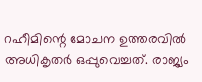റഹീമിന്റെ മോചന ഉത്തരവില്‍ അധികൃതര്‍ ഒപ്പുവെച്ചത്. രാജ്യം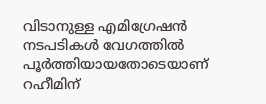വിടാനുള്ള എമിഗ്രേഷന്‍ നടപടികള്‍ വേഗത്തില്‍ പൂര്‍ത്തിയായതോടെയാണ് റഹീമിന്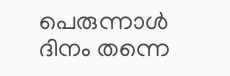പെരുന്നാള്‍ ദിനം തന്നെ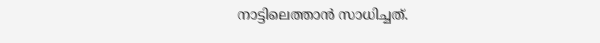നാട്ടിലെത്താന്‍ സാധിച്ചത്.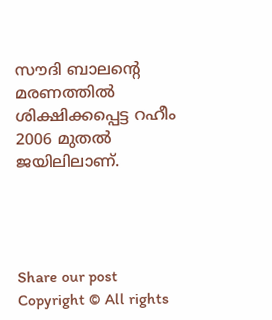സൗദി ബാലന്റെ മരണത്തില്‍ ശിക്ഷിക്കപ്പെട്ട റഹീം 2006 മുതല്‍ ജയിലിലാണ്.




Share our post
Copyright © All rights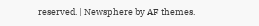reserved. | Newsphere by AF themes.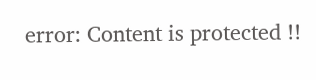error: Content is protected !!